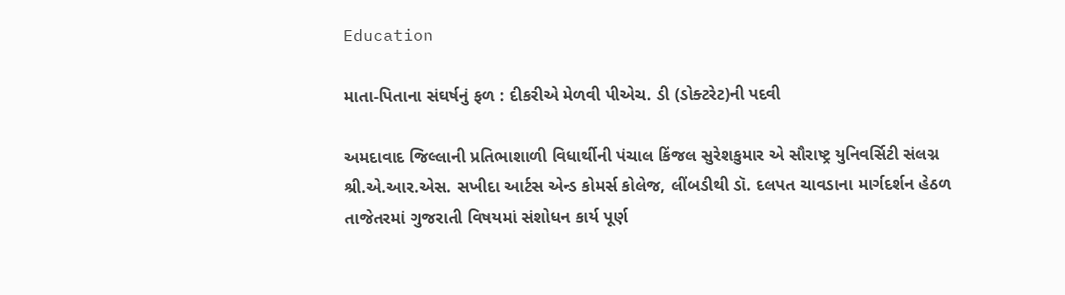Education

માતા-પિતાના સંઘર્ષનું ફળ : દીકરીએ મેળવી પીએચ. ડી (ડોક્ટરેટ)ની પદવી

અમદાવાદ જિલ્લાની પ્રતિભાશાળી વિધાર્થીની પંચાલ કિંજલ સુરેશકુમાર એ સૌરાષ્ટ્ર યુનિવર્સિટી સંલગ્ન શ્રી.એ.આર.એસ. સખીદા આર્ટસ એન્ડ કોમર્સ કોલેજ, લીંબડીથી ડૉ. દલપત ચાવડાના માર્ગદર્શન હેઠળ તાજેતરમાં ગુજરાતી વિષયમાં સંશોધન કાર્ય પૂર્ણ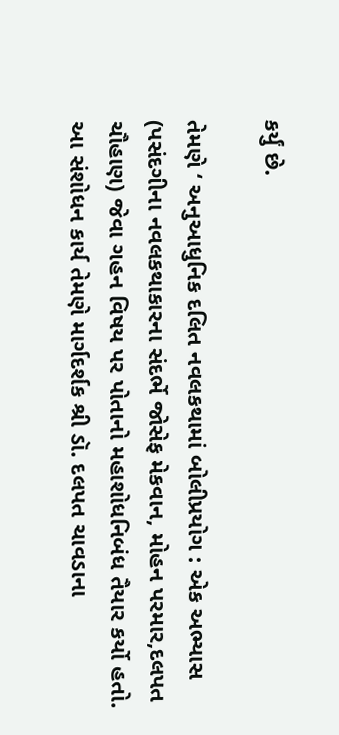કર્યું છે.

તેમણે ‘ અનુઆધુનિક દલિત નવલકથામાં બોલીપ્રયોગ : એક અભ્યાસ (પસંદગીના નવલકથાકારના સંદર્ભે જોસેફ મેકવાન, મોહન પરમાર,દલપત ચૌહાણ) જેવા ગહન વિષય પર પોતાનો મહાશોધનિબંધ તૈયાર કર્યો હતો. આ સંશોધન કાર્ય તેમણે માર્ગદર્શક શ્રી ડૉ. દલપત ચાવડાના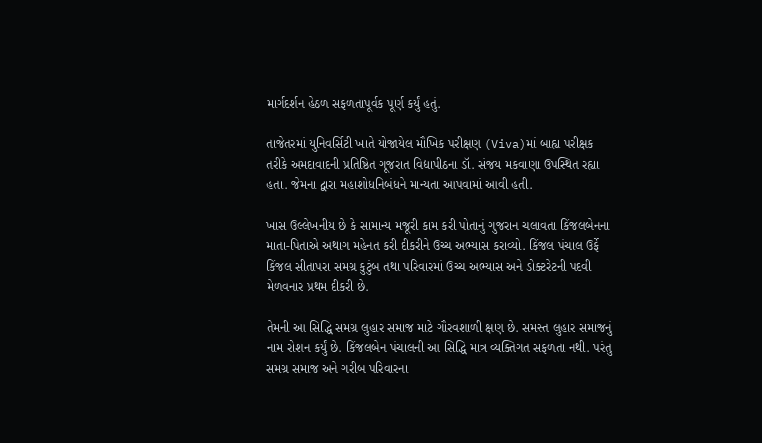માર્ગદર્શન હેઠળ સફળતાપૂર્વક પૂર્ણ કર્યું હતું.

તાજેતરમાં યુનિવર્સિટી ખાતે યોજાયેલ મૌખિક પરીક્ષણ (Viva)માં બાહ્ય પરીક્ષક તરીકે અમદાવાદની પ્રતિષ્ઠિત ગૂજરાત વિદ્યાપીઠના ડૉ. સંજય મકવાણા ઉપસ્થિત રહ્યા હતા. જેમના દ્વારા મહાશોધનિબંધને માન્યતા આપવામાં આવી હતી.

ખાસ ઉલ્લેખનીય છે કે સામાન્ય મજૂરી કામ કરી પોતાનું ગુજરાન ચલાવતા કિંજલબેનના માતા-પિતાએ અથાગ મહેનત કરી દીકરીને ઉચ્ચ અભ્યાસ કરાવ્યો. કિંજલ પંચાલ ઉર્ફે કિંજલ સીતાપરા સમગ્ર કુટુંબ તથા પરિવારમાં ઉચ્ચ અભ્યાસ અને ડોક્ટરેટની પદવી મેળવનાર પ્રથમ દીકરી છે.

તેમની આ સિદ્ધિ સમગ્ર લુહાર સમાજ માટે ગૌરવશાળી ક્ષણ છે. સમસ્ત લુહાર સમાજનું નામ રોશન કર્યું છે. કિંજલબેન પંચાલની આ સિદ્ધિ માત્ર વ્યક્તિગત સફળતા નથી. પરંતુ સમગ્ર સમાજ અને ગરીબ પરિવારના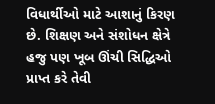વિધાર્થીઓ માટે આશાનું કિરણ છે. શિક્ષણ અને સંશોધન ક્ષેત્રે હજુ પણ ખૂબ ઊંચી સિદ્ધિઓ પ્રાપ્ત કરે તેવી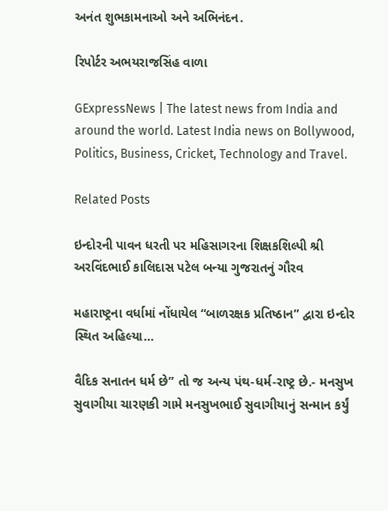અનંત શુભકામનાઓ અને અભિનંદન.

રિપોર્ટર અભયરાજસિંહ વાળા

GExpressNews | The latest news from India and around the world. Latest India news on Bollywood, Politics, Business, Cricket, Technology and Travel.

Related Posts

ઇન્દોરની પાવન ધરતી પર મહિસાગરના શિક્ષકશિલ્પી શ્રી અરવિંદભાઈ કાલિદાસ પટેલ બન્યા ગુજરાતનું ગૌરવ

મહારાષ્ટ્રના વર્ધામાં નોંધાયેલ “બાળરક્ષક પ્રતિષ્ઠાન” દ્વારા ઇન્દોર સ્થિત અહિલ્યા…

વૈદિક સનાતન ધર્મ છે” તો જ અન્ય પંથ-ધર્મ-રાષ્ટ્ર છે.- મનસુખ સુવાગીયા ચારણકી ગામે મનસુખભાઈ સુવાગીયાનું સન્માન કર્યું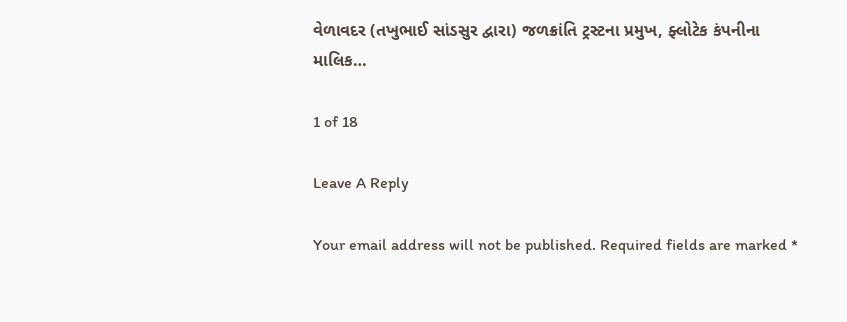વેળાવદર (તખુભાઈ સાંડસુર દ્વારા) જળક્રાંતિ ટ્રસ્ટના પ્રમુખ, ફ્લોટેક કંપનીના માલિક…

1 of 18

Leave A Reply

Your email address will not be published. Required fields are marked *